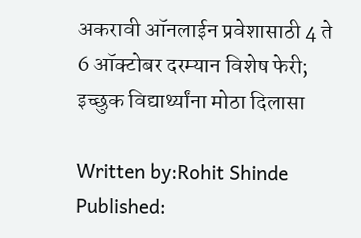अकरावी ऑनलाईन प्रवेशासाठी 4 ते 6 ऑक्टोबर दरम्यान विशेष फेरी; इच्छुक विद्यार्थ्यांना मोठा दिलासा

Written by:Rohit Shinde
Published: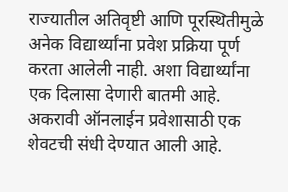राज्यातील अतिवृष्टी आणि पूरस्थितीमुळे अनेक विद्यार्थ्यांना प्रवेश प्रक्रिया पूर्ण करता आलेली नाही. अशा विद्यार्थ्यांना एक दिलासा देणारी बातमी आहे. अकरावी ऑनलाईन प्रवेशासाठी एक शेवटची संधी देण्यात आली आहे.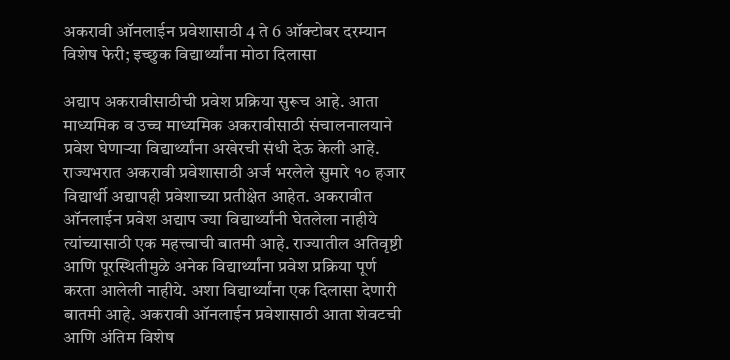अकरावी ऑनलाईन प्रवेशासाठी 4 ते 6 ऑक्टोबर दरम्यान विशेष फेरी; इच्छुक विद्यार्थ्यांना मोठा दिलासा

अद्याप अकरावीसाठीची प्रवेश प्रक्रिया सुरूच आहे. आता माध्यमिक व उच्च माध्यमिक अकरावीसाठी संचालनालयाने प्रवेश घेणाऱ्या विद्यार्थ्यांना अखेरची संधी देऊ केली आहे. राज्यभरात अकरावी प्रवेशासाठी अर्ज भरलेले सुमारे १० हजार विद्यार्थी अद्यापही प्रवेशाच्या प्रतीक्षेत आहेत. अकरावीत ऑनलाईन प्रवेश अद्याप ज्या विद्यार्थ्यांनी घेतलेला नाहीये त्यांच्यासाठी एक महत्त्वाची बातमी आहे. राज्यातील अतिवृष्टी आणि पूरस्थितीमुळे अनेक विद्यार्थ्यांना प्रवेश प्रक्रिया पूर्ण करता आलेली नाहीये. अशा विद्यार्थ्यांना एक दिलासा देणारी बातमी आहे. अकरावी ऑनलाईन प्रवेशासाठी आता शेवटची आणि अंतिम विशेष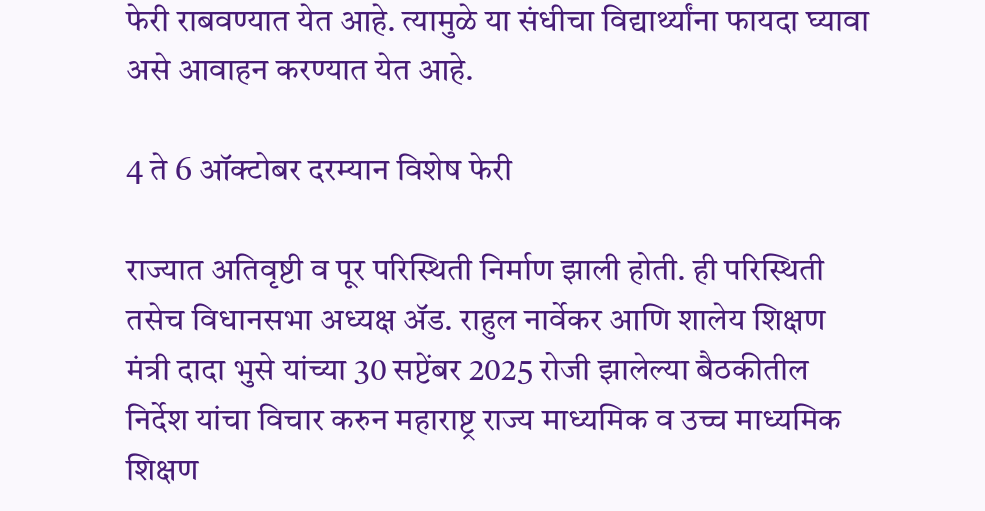फेरी राबवण्यात येत आहे. त्यामुळे या संधीचा विद्यार्थ्यांना फायदा घ्यावा असे आवाहन करण्यात येत आहे.

4 ते 6 ऑक्टोबर दरम्यान विशेष फेरी

राज्यात अतिवृष्टी व पूर परिस्थिती निर्माण झाली होती. ही परिस्थिती तसेच विधानसभा अध्यक्ष ॲड. राहुल नार्वेकर आणि शालेय शिक्षण मंत्री दादा भुसे यांच्या 30 सप्टेंबर 2025 रोजी झालेल्या बैठकीतील निर्देश यांचा विचार करुन महाराष्ट्र राज्य माध्यमिक व उच्च माध्यमिक शिक्षण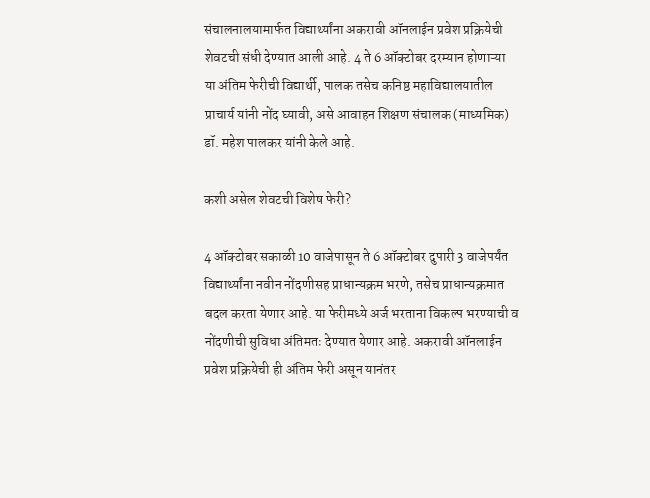संचालनालयामार्फत विद्यार्थ्यांना अकरावी ऑनलाईन प्रवेश प्रक्रियेची शेवटची संधी देण्यात आली आहे. 4 ते 6 ऑक्टोबर दरम्यान होणाऱ्या या अंतिम फेरीची विद्यार्थी, पालक तसेच कनिष्ठ महाविद्यालयातील प्राचार्य यांनी नोंद घ्यावी, असे आवाहन शिक्षण संचालक (माध्यमिक) डॉ. महेश पालकर यांनी केले आहे.

कशी असेल शेवटची विशेष फेरी?

4 ऑक्टोबर सकाळी 10 वाजेपासून ते 6 ऑक्टोबर दुपारी 3 वाजेपर्यंत विद्यार्थ्यांना नवीन नोंदणीसह प्राधान्यक्रम भरणे, तसेच प्राधान्यक्रमात बदल करता येणार आहे. या फेरीमध्ये अर्ज भरताना विकल्प भरण्याची व नोंदणीची सुविधा अंतिमतः देण्यात येणार आहे. अकरावी ऑनलाईन प्रवेश प्रक्रियेची ही अंतिम फेरी असून यानंतर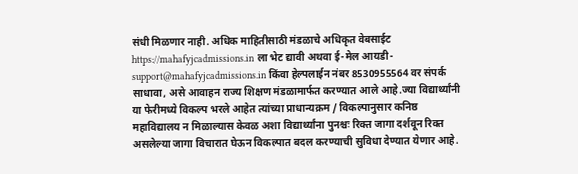संधी मिळणार नाही. अधिक माहितीसाठी मंडळाचे अधिकृत वेबसाईट https://mahafyjcadmissions.in ला भेट द्यावी अथवा ई-मेल आयडी- support@mahafyjcadmissions.in किंवा हेल्पलाईन नंबर 8530955564 वर संपर्क साधावा, असे आवाहन राज्य शिक्षण मंडळामार्फत करण्यात आले आहे.ज्या विद्यार्थ्यांनी या फेरीमध्ये विकल्प भरले आहेत त्यांच्या प्राधान्यक्रम / विकल्पानुसार कनिष्ठ महाविद्यालय न मिळाल्यास केवळ अशा विद्यार्थ्यांना पुनश्चः रिक्त जागा दर्शवून रिक्त असलेल्या जागा विचारात घेऊन विकल्पात बदल करण्याची सुविधा देण्यात येणार आहे.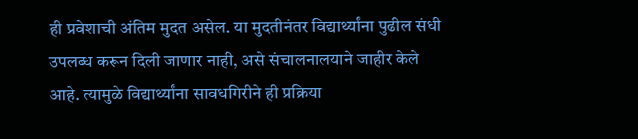ही प्रवेशाची अंतिम मुदत असेल. या मुदतीनंतर विद्यार्थ्यांना पुढील संधी उपलब्ध करून दिली जाणार नाही, असे संचालनालयाने जाहीर केले आहे. त्यामुळे विद्यार्थ्यांना सावधगिरीने ही प्रक्रिया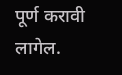पूर्ण करावी लागेल.